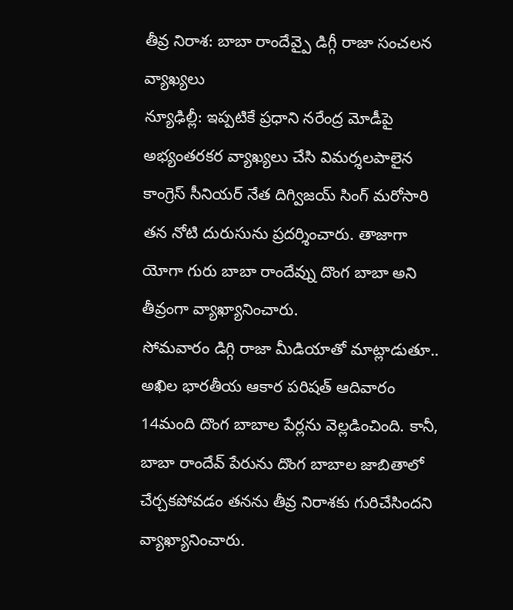తీవ్ర నిరాశ: బాబా రాందేవ్పై డిగ్గీ రాజా సంచలన వ్యాఖ్యలు
న్యూఢిల్లీ: ఇప్పటికే ప్రధాని నరేంద్ర మోడీపై అభ్యంతరకర వ్యాఖ్యలు చేసి విమర్శలపాలైన కాంగ్రెస్ సీనియర్ నేత దిగ్విజయ్ సింగ్ మరోసారి తన నోటి దురుసును ప్రదర్శించారు. తాజాగా యోగా గురు బాబా రాందేవ్ను దొంగ బాబా అని తీవ్రంగా వ్యాఖ్యానించారు.
సోమవారం డిగ్గి రాజా మీడియాతో మాట్లాడుతూ.. అఖిల భారతీయ ఆకార పరిషత్ ఆదివారం 14మంది దొంగ బాబాల పేర్లను వెల్లడించింది. కానీ, బాబా రాందేవ్ పేరును దొంగ బాబాల జాబితాలో చేర్చకపోవడం తనను తీవ్ర నిరాశకు గురిచేసిందని వ్యాఖ్యానించారు.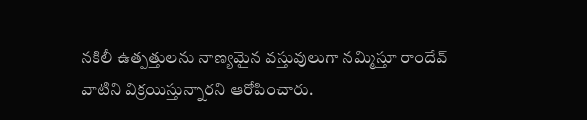నకిలీ ఉత్పత్తులను నాణ్యమైన వస్తువులుగా నమ్మిస్తూ రాందేవ్ వాటిని విక్రయిస్తున్నారని ఆరోపించారు.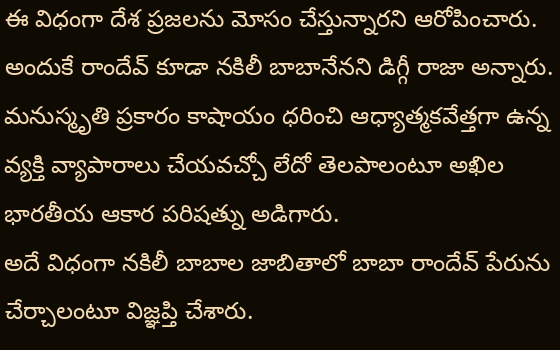ఈ విధంగా దేశ ప్రజలను మోసం చేస్తున్నారని ఆరోపించారు. అందుకే రాందేవ్ కూడా నకిలీ బాబానేనని డిగ్గీ రాజా అన్నారు.
మనుస్మృతి ప్రకారం కాషాయం ధరించి ఆధ్యాత్మకవేత్తగా ఉన్న వ్యక్తి వ్యాపారాలు చేయవచ్చో లేదో తెలపాలంటూ అఖిల భారతీయ ఆకార పరిషత్ను అడిగారు.
అదే విధంగా నకిలీ బాబాల జాబితాలో బాబా రాందేవ్ పేరును చేర్చాలంటూ విజ్ఞప్తి చేశారు.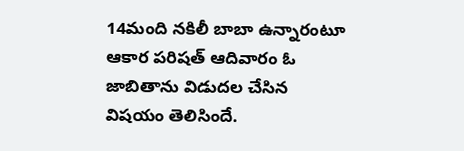14మంది నకిలీ బాబా ఉన్నారంటూ ఆకార పరిషత్ ఆదివారం ఓ జాబితాను విడుదల చేసిన విషయం తెలిసిందే.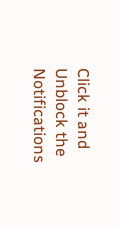Click it and Unblock the Notifications